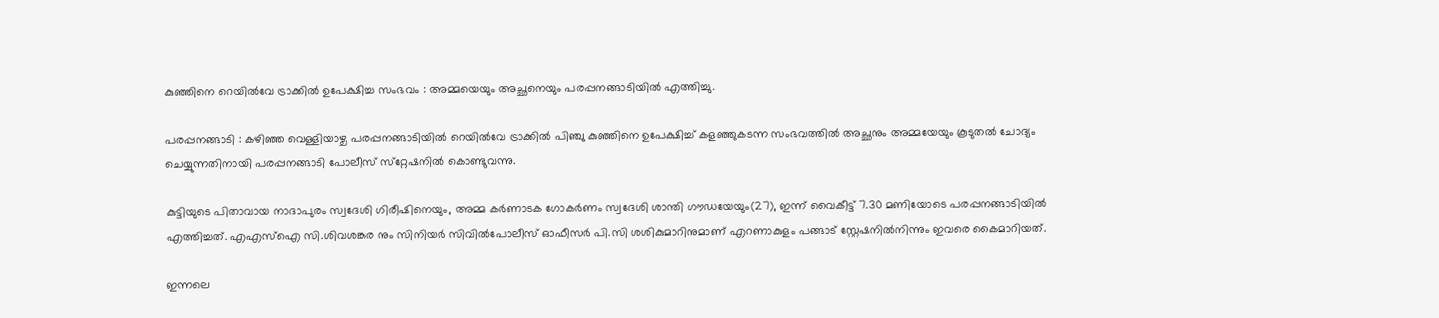കുഞ്ഞിനെ റെയില്‍വേ ട്രാക്കില്‍ ഉപേക്ഷിച്ച സംഭവം : അമ്മയെയും അച്ഛനെയും പരപ്പനങ്ങാടിയില്‍ എത്തിച്ചു.

പരപ്പനങ്ങാടി : കഴിഞ്ഞ വെള്ളിയാഴ്ച പരപ്പനങ്ങാടിയില്‍ റെയില്‍വേ ട്രാക്കില്‍ പിഞ്ചു കുഞ്ഞിനെ ഉപേക്ഷിച്ച് കളഞ്ഞുകടന്ന സംഭവത്തില്‍ അച്ഛനും അമ്മയേയും കൂടുതല്‍ ചോദ്യം ചെയ്യുന്നതിനായി പരപ്പനങ്ങാടി പോലീസ് സ്‌റ്റേഷനില്‍ കൊണ്ടുവന്നു.

കുട്ടിയുടെ പിതാവായ നാദാപുരം സ്വദേശി ഗിരീഷിനെയും, അമ്മ കര്‍ണാടക ഗോകര്‍ണം സ്വദേശി ശാന്തി ഗൗഡയേയും(27), ഇന്ന് വൈകീട്ട് 7.30 മണിയോടെ പരപ്പനങ്ങാടിയില്‍ എത്തിച്ചത്. എഎസ്‌ഐ സി.ശിവശങ്കര നും സിനിയര്‍ സിവില്‍പോലീസ് ഓഫീസര്‍ പി.സി ശശികുമാറിനുമാണ് എറണാകുളം പങ്ങാട് സ്റ്റേഷനില്‍നിന്നും ഇവരെ കൈമാറിയത്.

ഇന്നലെ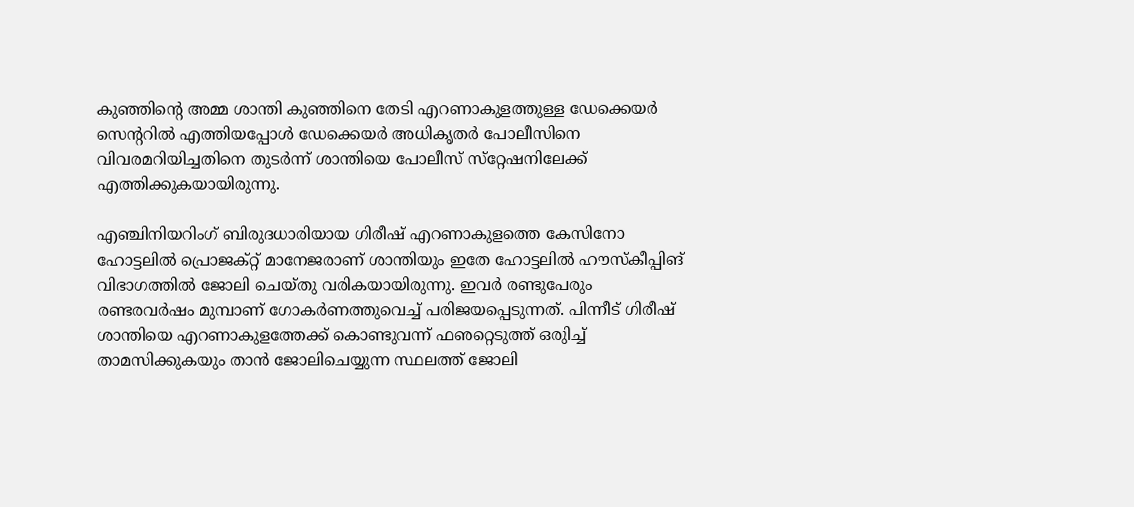കുഞ്ഞിന്റെ അമ്മ ശാന്തി കുഞ്ഞിനെ തേടി എറണാകുളത്തുള്ള ഡേക്കെയര്‍ സെന്ററില്‍ എത്തിയപ്പോള്‍ ഡേക്കെയര്‍ അധികൃതര്‍ പോലീസിനെ വിവരമറിയിച്ചതിനെ തുടര്‍ന്ന് ശാന്തിയെ പോലീസ് സ്‌റ്റേഷനിലേക്ക് എത്തിക്കുകയായിരുന്നു.

എഞ്ചിനിയറിംഗ് ബിരുദധാരിയായ ഗിരീഷ് എറണാകുളത്തെ കേസിനോ ഹോട്ടലില്‍ പ്രൊജക്റ്റ് മാനേജരാണ് ശാന്തിയും ഇതേ ഹോട്ടലില്‍ ഹൗസ്‌കീപ്പിങ് വിഭാഗത്തില്‍ ജോലി ചെയ്തു വരികയായിരുന്നു. ഇവര്‍ രണ്ടുപേരും രണ്ടരവര്‍ഷം മുമ്പാണ് ഗോകര്‍ണത്തുവെച്ച് പരിജയപ്പെടുന്നത്. പിന്നീട് ഗിരീഷ് ശാന്തിയെ എറണാകുളത്തേക്ക് കൊണ്ടുവന്ന് ഫഌറ്റെടുത്ത് ഒരുിച്ച് താമസിക്കുകയും താന്‍ ജോലിചെയ്യുന്ന സ്ഥലത്ത് ജോലി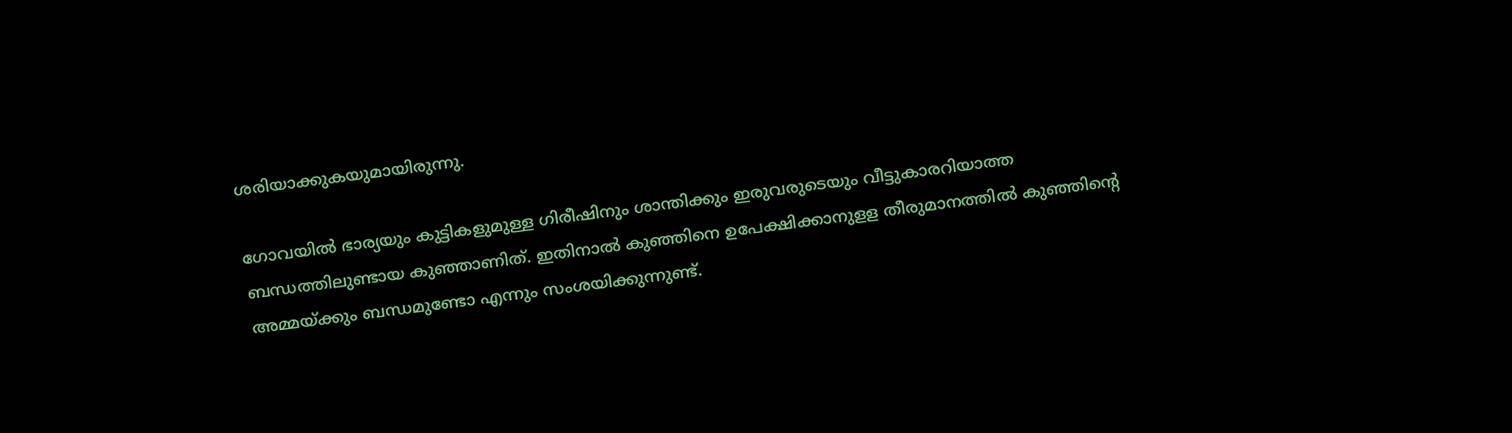ശരിയാക്കുകയുമായിരുന്നു.

ഗോവയില്‍ ഭാര്യയും കുട്ടികളുമുള്ള ഗിരീഷിനും ശാന്തിക്കും ഇരുവരുടെയും വീട്ടുകാരറിയാത്ത ബന്ധത്തിലുണ്ടായ കുഞ്ഞാണിത്. ഇതിനാല്‍ കുഞ്ഞിനെ ഉപേക്ഷിക്കാനുളള തീരുമാനത്തില്‍ കുഞ്ഞിന്റെ അമ്മയ്ക്കും ബന്ധമുണ്ടോ എന്നും സംശയിക്കുന്നുണ്ട്.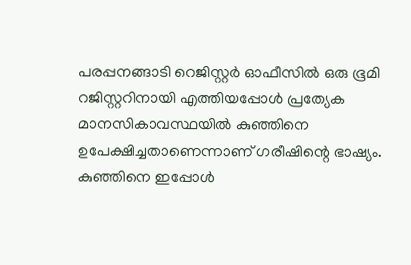പരപ്പനങ്ങാടി റെജിസ്റ്റര്‍ ഓഫീസില്‍ ഒരു ഭൂമി റജിസ്റ്ററിനായി എത്തിയപ്പോള്‍ പ്രത്യേക മാനസികാവസ്ഥയില്‍ കുഞ്ഞിനെ ഉപേക്ഷിച്ചതാണെന്നാണ് ഗരീഷിന്റെ ഭാഷ്യം.
കുഞ്ഞിനെ ഇപ്പോള്‍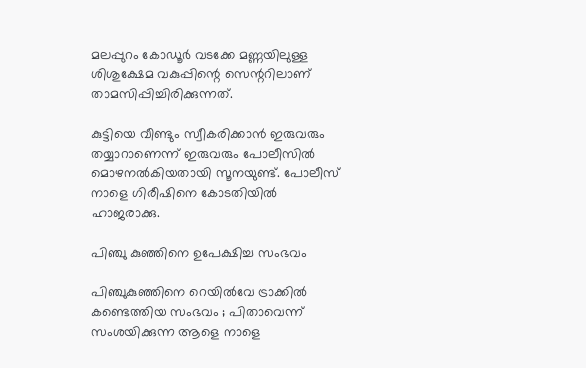മലപ്പുറം കോഡൂര്‍ വടക്കേ മണ്ണയിലുള്ള ശിശുക്ഷേമ വകുപ്പിന്റെ സെന്ററിലാണ് താമസിപ്പിച്ചിരിക്കുന്നത്.

കുട്ടിയെ വീണ്ടും സ്വീകരിക്കാന്‍ ഇരുവരും തയ്യാറാണെന്ന് ഇരുവരും പോലീസില്‍ മൊഴനല്‍കിയതായി സൂനയുണ്ട്. പോലീസ് നാളെ ഗിരീഷിനെ കോടതിയില്‍ ഹാജരാക്കു.

പിഞ്ചു കുഞ്ഞിനെ ഉപേക്ഷിച്ച സംഭവം

പിഞ്ചുകുഞ്ഞിനെ റെയില്‍വേ ട്രാക്കില്‍ കണ്ടെത്തിയ സംഭവം ; പിതാവെന്ന് സംശയിക്കുന്ന ആളെ നാളെ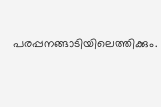പരപ്പനങ്ങാടിയിലെത്തിക്കും.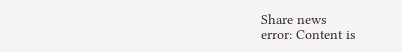Share news
error: Content is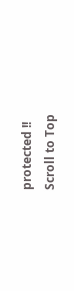protected !!
Scroll to Top